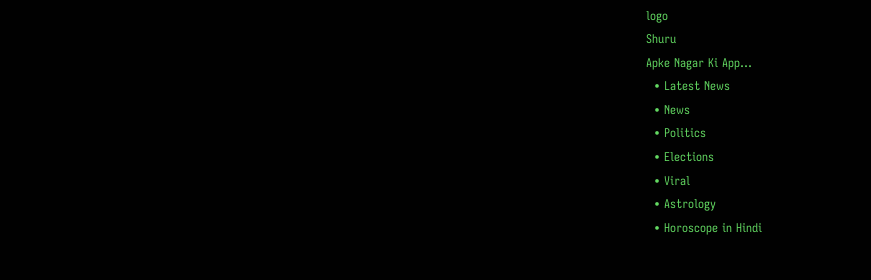logo
Shuru
Apke Nagar Ki App…
  • Latest News
  • News
  • Politics
  • Elections
  • Viral
  • Astrology
  • Horoscope in Hindi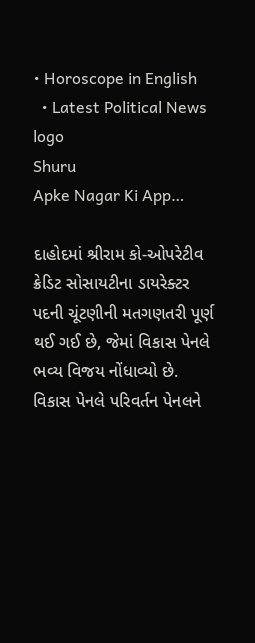• Horoscope in English
  • Latest Political News
logo
Shuru
Apke Nagar Ki App…

દાહોદમાં શ્રીરામ કો-ઓપરેટીવ ક્રેડિટ સોસાયટીના ડાયરેક્ટર પદની ચૂંટણીની મતગણતરી પૂર્ણ થઈ ગઈ છે, જેમાં વિકાસ પેનલે ભવ્ય વિજય નોંધાવ્યો છે. વિકાસ પેનલે પરિવર્તન પેનલને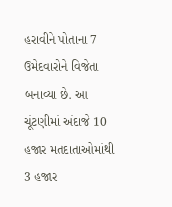હરાવીને પોતાના 7 ઉમેદવારોને વિજેતા બનાવ્યા છે. આ ચૂંટણીમાં અંદાજે 10 હજાર મતદાતાઓમાંથી 3 હજાર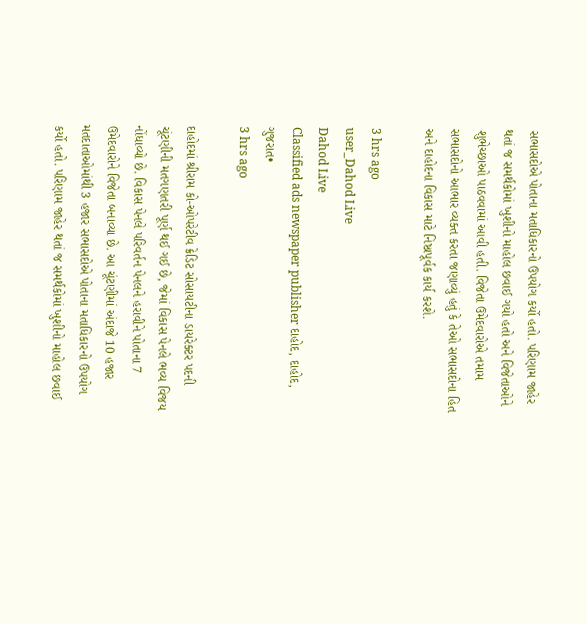સભાસદોએ પોતાના મતાધિકારનો ઉપયોગ કર્યો હતો. પરિણામ જાહેર થતાં જ સમર્થકોમાં ખુશીનો માહોલ છવાઈ ગયો હતો અને વિજેતાઓને શુભેચ્છાઓ પાઠવવામાં આવી હતી. વિજેતા ઉમેદવારોએ તમામ સભાસદોનો આભાર વ્યક્ત કરતા જણાવ્યું હતું કે તેઓ સભાસદોના હિત અને દાહોદના વિકાસ માટે નિષ્ઠાપૂર્વક કાર્ય કરશે.

3 hrs ago
user_Dahod Live
Dahod Live
Classified ads newspaper publisher દાહોદ, દાહોદ, ગુજરાત•
3 hrs ago

દાહોદમાં શ્રીરામ કો-ઓપરેટીવ ક્રેડિટ સોસાયટીના ડાયરેક્ટર પદની ચૂંટણીની મતગણતરી પૂર્ણ થઈ ગઈ છે, જેમાં વિકાસ પેનલે ભવ્ય વિજય નોંધાવ્યો છે. વિકાસ પેનલે પરિવર્તન પેનલને હરાવીને પોતાના 7 ઉમેદવારોને વિજેતા બનાવ્યા છે. આ ચૂંટણીમાં અંદાજે 10 હજાર મતદાતાઓમાંથી 3 હજાર સભાસદોએ પોતાના મતાધિકારનો ઉપયોગ કર્યો હતો. પરિણામ જાહેર થતાં જ સમર્થકોમાં ખુશીનો માહોલ છવાઈ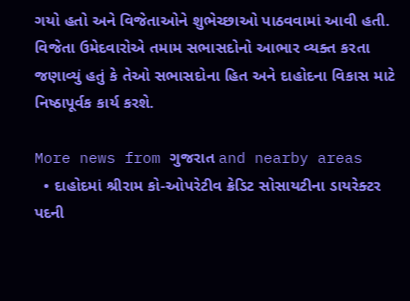ગયો હતો અને વિજેતાઓને શુભેચ્છાઓ પાઠવવામાં આવી હતી. વિજેતા ઉમેદવારોએ તમામ સભાસદોનો આભાર વ્યક્ત કરતા જણાવ્યું હતું કે તેઓ સભાસદોના હિત અને દાહોદના વિકાસ માટે નિષ્ઠાપૂર્વક કાર્ય કરશે.

More news from ગુજરાત and nearby areas
  • દાહોદમાં શ્રીરામ કો-ઓપરેટીવ ક્રેડિટ સોસાયટીના ડાયરેક્ટર પદની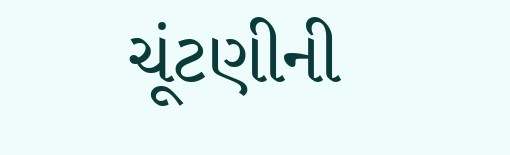ચૂંટણીની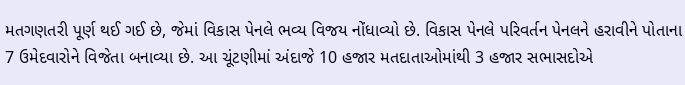મતગણતરી પૂર્ણ થઈ ગઈ છે, જેમાં વિકાસ પેનલે ભવ્ય વિજય નોંધાવ્યો છે. વિકાસ પેનલે પરિવર્તન પેનલને હરાવીને પોતાના 7 ઉમેદવારોને વિજેતા બનાવ્યા છે. આ ચૂંટણીમાં અંદાજે 10 હજાર મતદાતાઓમાંથી 3 હજાર સભાસદોએ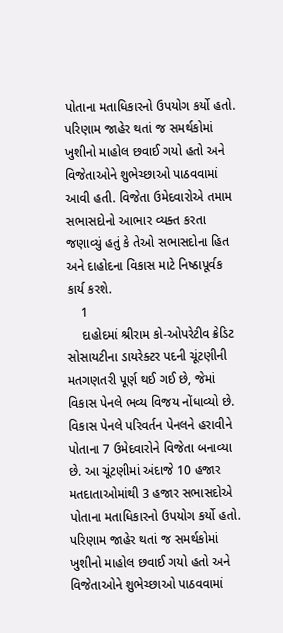પોતાના મતાધિકારનો ઉપયોગ કર્યો હતો. પરિણામ જાહેર થતાં જ સમર્થકોમાં ખુશીનો માહોલ છવાઈ ગયો હતો અને વિજેતાઓને શુભેચ્છાઓ પાઠવવામાં આવી હતી. વિજેતા ઉમેદવારોએ તમામ સભાસદોનો આભાર વ્યક્ત કરતા જણાવ્યું હતું કે તેઓ સભાસદોના હિત અને દાહોદના વિકાસ માટે નિષ્ઠાપૂર્વક કાર્ય કરશે.
    1
    દાહોદમાં શ્રીરામ કો-ઓપરેટીવ ક્રેડિટ સોસાયટીના ડાયરેક્ટર પદની ચૂંટણીની મતગણતરી પૂર્ણ થઈ ગઈ છે, જેમાં વિકાસ પેનલે ભવ્ય વિજય નોંધાવ્યો છે. વિકાસ પેનલે પરિવર્તન પેનલને હરાવીને પોતાના 7 ઉમેદવારોને વિજેતા બનાવ્યા છે. આ ચૂંટણીમાં અંદાજે 10 હજાર મતદાતાઓમાંથી 3 હજાર સભાસદોએ પોતાના મતાધિકારનો ઉપયોગ કર્યો હતો. પરિણામ જાહેર થતાં જ સમર્થકોમાં ખુશીનો માહોલ છવાઈ ગયો હતો અને વિજેતાઓને શુભેચ્છાઓ પાઠવવામાં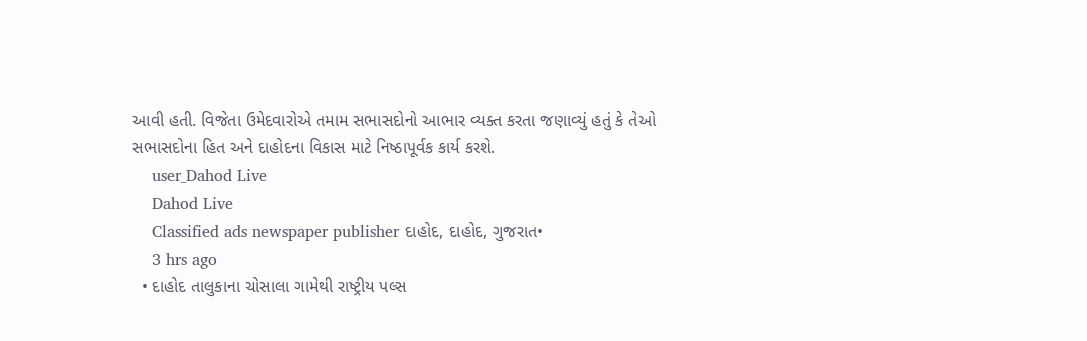આવી હતી. વિજેતા ઉમેદવારોએ તમામ સભાસદોનો આભાર વ્યક્ત કરતા જણાવ્યું હતું કે તેઓ સભાસદોના હિત અને દાહોદના વિકાસ માટે નિષ્ઠાપૂર્વક કાર્ય કરશે.
    user_Dahod Live
    Dahod Live
    Classified ads newspaper publisher દાહોદ, દાહોદ, ગુજરાત•
    3 hrs ago
  • દાહોદ તાલુકાના ચોસાલા ગામેથી રાષ્ટ્રીય પલ્સ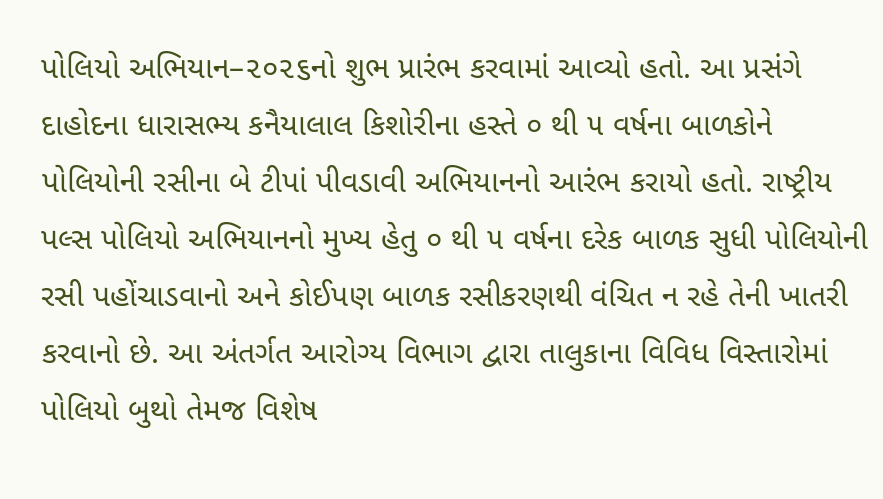પોલિયો અભિયાન–૨૦૨૬નો શુભ પ્રારંભ કરવામાં આવ્યો હતો. આ પ્રસંગે દાહોદના ધારાસભ્ય કનૈયાલાલ કિશોરીના હસ્તે ૦ થી ૫ વર્ષના બાળકોને પોલિયોની રસીના બે ટીપાં પીવડાવી અભિયાનનો આરંભ કરાયો હતો. રાષ્ટ્રીય પલ્સ પોલિયો અભિયાનનો મુખ્ય હેતુ ૦ થી ૫ વર્ષના દરેક બાળક સુધી પોલિયોની રસી પહોંચાડવાનો અને કોઈપણ બાળક રસીકરણથી વંચિત ન રહે તેની ખાતરી કરવાનો છે. આ અંતર્ગત આરોગ્ય વિભાગ દ્વારા તાલુકાના વિવિધ વિસ્તારોમાં પોલિયો બુથો તેમજ વિશેષ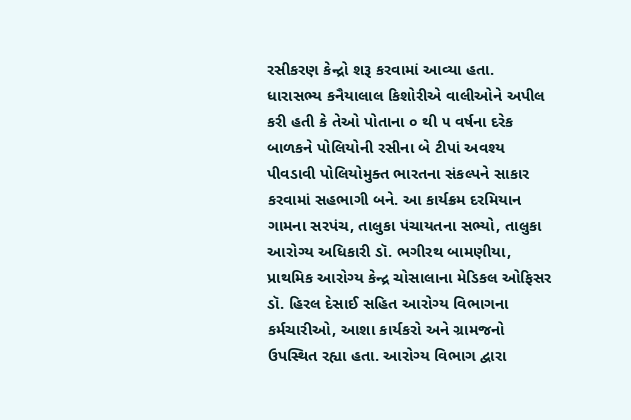રસીકરણ કેન્દ્રો શરૂ કરવામાં આવ્યા હતા. ધારાસભ્ય કનૈયાલાલ કિશોરીએ વાલીઓને અપીલ કરી હતી કે તેઓ પોતાના ૦ થી ૫ વર્ષના દરેક બાળકને પોલિયોની રસીના બે ટીપાં અવશ્ય પીવડાવી પોલિયોમુક્ત ભારતના સંકલ્પને સાકાર કરવામાં સહભાગી બને. આ કાર્યક્રમ દરમિયાન ગામના સરપંચ, તાલુકા પંચાયતના સભ્યો, તાલુકા આરોગ્ય અધિકારી ડૉ. ભગીરથ બામણીયા, પ્રાથમિક આરોગ્ય કેન્દ્ર ચોસાલાના મેડિકલ ઓફિસર ડૉ. હિરલ દેસાઈ સહિત આરોગ્ય વિભાગના કર્મચારીઓ, આશા કાર્યકરો અને ગ્રામજનો ઉપસ્થિત રહ્યા હતા. આરોગ્ય વિભાગ દ્વારા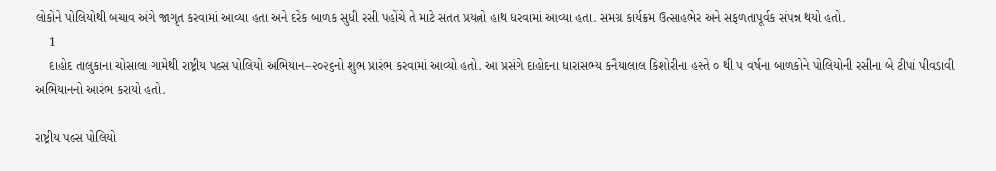લોકોને પોલિયોથી બચાવ અંગે જાગૃત કરવામાં આવ્યા હતા અને દરેક બાળક સુધી રસી પહોંચે તે માટે સતત પ્રયત્નો હાથ ધરવામાં આવ્યા હતા. સમગ્ર કાર્યક્રમ ઉત્સાહભેર અને સફળતાપૂર્વક સંપન્ન થયો હતો.
    1
    દાહોદ તાલુકાના ચોસાલા ગામેથી રાષ્ટ્રીય પલ્સ પોલિયો અભિયાન–૨૦૨૬નો શુભ પ્રારંભ કરવામાં આવ્યો હતો. આ પ્રસંગે દાહોદના ધારાસભ્ય કનૈયાલાલ કિશોરીના હસ્તે ૦ થી ૫ વર્ષના બાળકોને પોલિયોની રસીના બે ટીપાં પીવડાવી અભિયાનનો આરંભ કરાયો હતો.

રાષ્ટ્રીય પલ્સ પોલિયો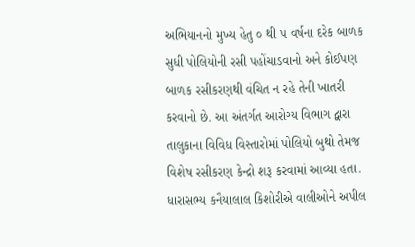અભિયાનનો મુખ્ય હેતુ ૦ થી ૫ વર્ષના દરેક બાળક સુધી પોલિયોની રસી પહોંચાડવાનો અને કોઈપણ બાળક રસીકરણથી વંચિત ન રહે તેની ખાતરી કરવાનો છે. આ અંતર્ગત આરોગ્ય વિભાગ દ્વારા તાલુકાના વિવિધ વિસ્તારોમાં પોલિયો બુથો તેમજ વિશેષ રસીકરણ કેન્દ્રો શરૂ કરવામાં આવ્યા હતા. ધારાસભ્ય કનૈયાલાલ કિશોરીએ વાલીઓને અપીલ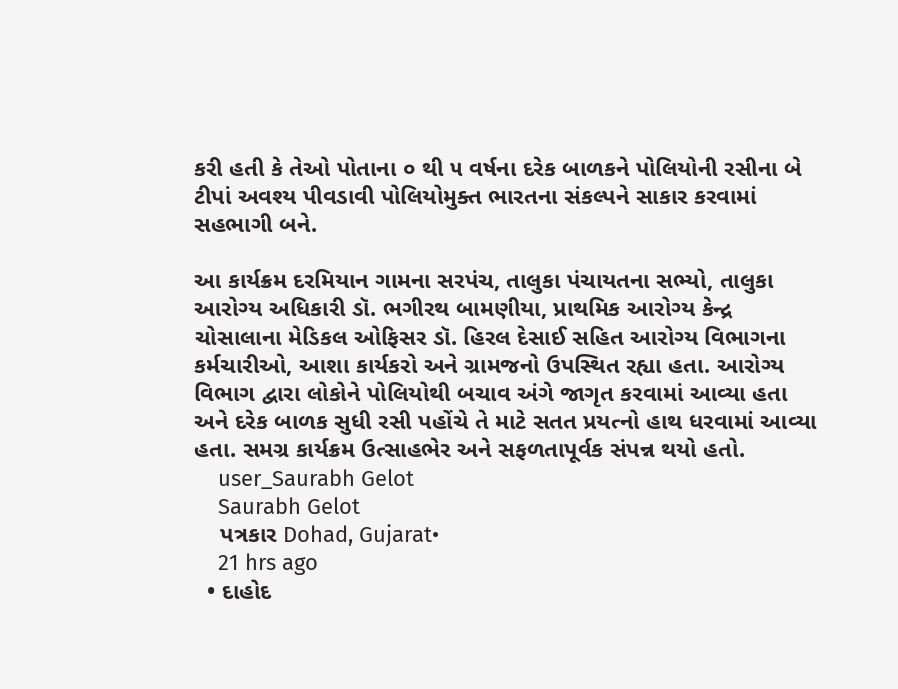કરી હતી કે તેઓ પોતાના ૦ થી ૫ વર્ષના દરેક બાળકને પોલિયોની રસીના બે ટીપાં અવશ્ય પીવડાવી પોલિયોમુક્ત ભારતના સંકલ્પને સાકાર કરવામાં સહભાગી બને.

આ કાર્યક્રમ દરમિયાન ગામના સરપંચ, તાલુકા પંચાયતના સભ્યો, તાલુકા આરોગ્ય અધિકારી ડૉ. ભગીરથ બામણીયા, પ્રાથમિક આરોગ્ય કેન્દ્ર ચોસાલાના મેડિકલ ઓફિસર ડૉ. હિરલ દેસાઈ સહિત આરોગ્ય વિભાગના કર્મચારીઓ, આશા કાર્યકરો અને ગ્રામજનો ઉપસ્થિત રહ્યા હતા. આરોગ્ય વિભાગ દ્વારા લોકોને પોલિયોથી બચાવ અંગે જાગૃત કરવામાં આવ્યા હતા અને દરેક બાળક સુધી રસી પહોંચે તે માટે સતત પ્રયત્નો હાથ ધરવામાં આવ્યા હતા. સમગ્ર કાર્યક્રમ ઉત્સાહભેર અને સફળતાપૂર્વક સંપન્ન થયો હતો.
    user_Saurabh Gelot
    Saurabh Gelot
    પત્રકાર Dohad, Gujarat•
    21 hrs ago
  • દાહોદ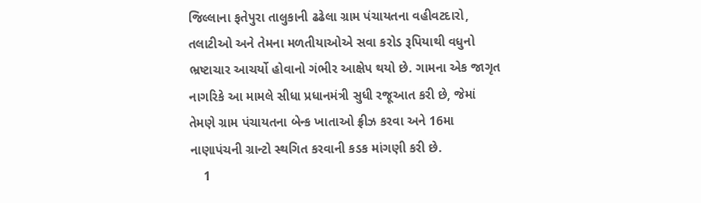જિલ્લાના ફતેપુરા તાલુકાની ઢઢેલા ગ્રામ પંચાયતના વહીવટદારો, તલાટીઓ અને તેમના મળતીયાઓએ સવા કરોડ રૂપિયાથી વધુનો ભ્રષ્ટાચાર આચર્યો હોવાનો ગંભીર આક્ષેપ થયો છે. ગામના એક જાગૃત નાગરિકે આ મામલે સીધા પ્રધાનમંત્રી સુધી રજૂઆત કરી છે, જેમાં તેમણે ગ્રામ પંચાયતના બેન્ક ખાતાઓ ફ્રીઝ કરવા અને 16મા નાણાપંચની ગ્રાન્ટો સ્થગિત કરવાની કડક માંગણી કરી છે.
    1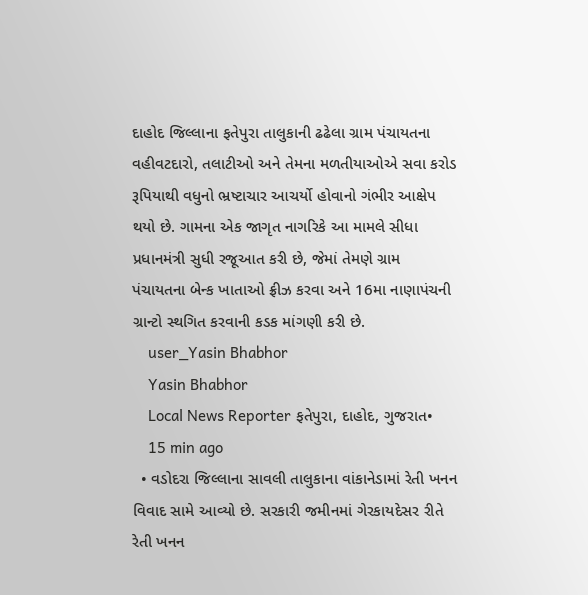દાહોદ જિલ્લાના ફતેપુરા તાલુકાની ઢઢેલા ગ્રામ પંચાયતના વહીવટદારો, તલાટીઓ અને તેમના મળતીયાઓએ સવા કરોડ રૂપિયાથી વધુનો ભ્રષ્ટાચાર આચર્યો હોવાનો ગંભીર આક્ષેપ થયો છે. ગામના એક જાગૃત નાગરિકે આ મામલે સીધા પ્રધાનમંત્રી સુધી રજૂઆત કરી છે, જેમાં તેમણે ગ્રામ પંચાયતના બેન્ક ખાતાઓ ફ્રીઝ કરવા અને 16મા નાણાપંચની ગ્રાન્ટો સ્થગિત કરવાની કડક માંગણી કરી છે.
    user_Yasin Bhabhor
    Yasin Bhabhor
    Local News Reporter ફતેપુરા, દાહોદ, ગુજરાત•
    15 min ago
  • વડોદરા જિલ્લાના સાવલી તાલુકાના વાંકાનેડામાં રેતી ખનન વિવાદ સામે આવ્યો છે. સરકારી જમીનમાં ગેરકાયદેસર રીતે રેતી ખનન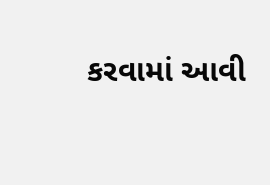કરવામાં આવી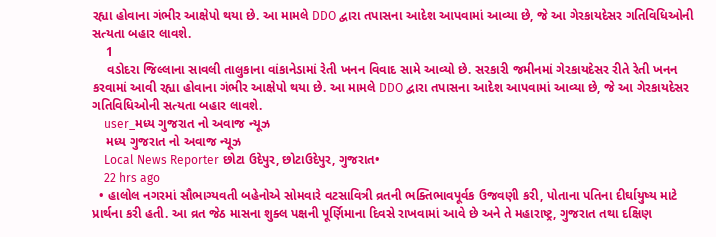રહ્યા હોવાના ગંભીર આક્ષેપો થયા છે. આ મામલે DDO દ્વારા તપાસના આદેશ આપવામાં આવ્યા છે, જે આ ગેરકાયદેસર ગતિવિધિઓની સત્યતા બહાર લાવશે.
    1
    વડોદરા જિલ્લાના સાવલી તાલુકાના વાંકાનેડામાં રેતી ખનન વિવાદ સામે આવ્યો છે. સરકારી જમીનમાં ગેરકાયદેસર રીતે રેતી ખનન કરવામાં આવી રહ્યા હોવાના ગંભીર આક્ષેપો થયા છે. આ મામલે DDO દ્વારા તપાસના આદેશ આપવામાં આવ્યા છે, જે આ ગેરકાયદેસર ગતિવિધિઓની સત્યતા બહાર લાવશે.
    user_મધ્ય ગુજરાત નો અવાજ ન્યૂઝ
    મધ્ય ગુજરાત નો અવાજ ન્યૂઝ
    Local News Reporter છોટા ઉદેપુર, છોટાઉદેપુર, ગુજરાત•
    22 hrs ago
  • હાલોલ નગરમાં સૌભાગ્યવતી બહેનોએ સોમવારે વટસાવિત્રી વ્રતની ભક્તિભાવપૂર્વક ઉજવણી કરી, પોતાના પતિના દીર્ઘાયુષ્ય માટે પ્રાર્થના કરી હતી. આ વ્રત જેઠ માસના શુક્લ પક્ષની પૂર્ણિમાના દિવસે રાખવામાં આવે છે અને તે મહારાષ્ટ્ર, ગુજરાત તથા દક્ષિણ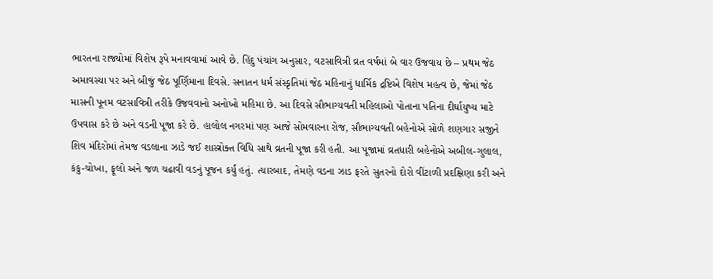ભારતના રાજ્યોમાં વિશેષ રૂપે મનાવવામાં આવે છે. હિંદુ પંચાંગ અનુસાર, વટસાવિત્રી વ્રત વર્ષમાં બે વાર ઉજવાય છે – પ્રથમ જેઠ અમાવસ્યા પર અને બીજું જેઠ પૂર્ણિમાના દિવસે. સનાતન ધર્મ સંસ્કૃતિમાં જેઠ મહિનાનું ધાર્મિક દ્રષ્ટિએ વિશેષ મહત્વ છે, જેમાં જેઠ માસની પૂનમ વટસાવિત્રી તરીકે ઉજવવાનો અનોખો મહિમા છે. આ દિવસે સૌભાગ્યવતી મહિલાઓ પોતાના પતિના દીર્ઘાયુષ્ય માટે ઉપવાસ કરે છે અને વડની પૂજા કરે છે. હાલોલ નગરમાં પણ આજે સોમવારના રોજ, સૌભાગ્યવતી બહેનોએ સોળે શણગાર સજીને શિવ મંદિરોમાં તેમજ વડલાના ઝાડે જઈ શાસ્ત્રોક્ત વિધિ સાથે વ્રતની પૂજા કરી હતી. આ પૂજામાં વ્રતધારી બહેનોએ અબીલ-ગુલાલ, કંકુ-ચોખા, ફૂલો અને જળ ચઢાવી વડનું પૂજન કર્યું હતું. ત્યારબાદ, તેમણે વડના ઝાડ ફરતે સુતરનો દોરો વીંટાળી પ્રદક્ષિણા કરી અને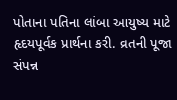પોતાના પતિના લાંબા આયુષ્ય માટે હૃદયપૂર્વક પ્રાર્થના કરી. વ્રતની પૂજા સંપન્ન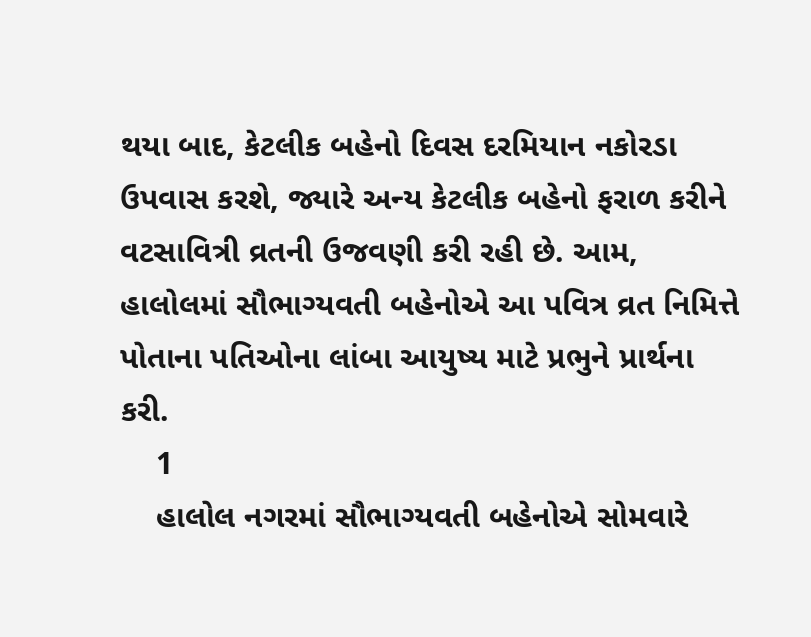થયા બાદ, કેટલીક બહેનો દિવસ દરમિયાન નકોરડા ઉપવાસ કરશે, જ્યારે અન્ય કેટલીક બહેનો ફરાળ કરીને વટસાવિત્રી વ્રતની ઉજવણી કરી રહી છે. આમ, હાલોલમાં સૌભાગ્યવતી બહેનોએ આ પવિત્ર વ્રત નિમિત્તે પોતાના પતિઓના લાંબા આયુષ્ય માટે પ્રભુને પ્રાર્થના કરી.
    1
    હાલોલ નગરમાં સૌભાગ્યવતી બહેનોએ સોમવારે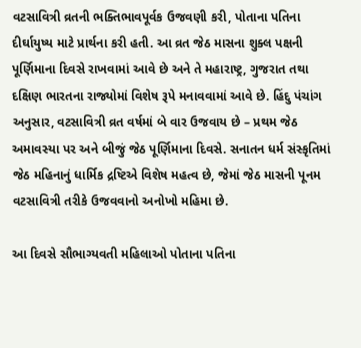વટસાવિત્રી વ્રતની ભક્તિભાવપૂર્વક ઉજવણી કરી, પોતાના પતિના દીર્ઘાયુષ્ય માટે પ્રાર્થના કરી હતી. આ વ્રત જેઠ માસના શુક્લ પક્ષની પૂર્ણિમાના દિવસે રાખવામાં આવે છે અને તે મહારાષ્ટ્ર, ગુજરાત તથા દક્ષિણ ભારતના રાજ્યોમાં વિશેષ રૂપે મનાવવામાં આવે છે. હિંદુ પંચાંગ અનુસાર, વટસાવિત્રી વ્રત વર્ષમાં બે વાર ઉજવાય છે – પ્રથમ જેઠ અમાવસ્યા પર અને બીજું જેઠ પૂર્ણિમાના દિવસે. સનાતન ધર્મ સંસ્કૃતિમાં જેઠ મહિનાનું ધાર્મિક દ્રષ્ટિએ વિશેષ મહત્વ છે, જેમાં જેઠ માસની પૂનમ વટસાવિત્રી તરીકે ઉજવવાનો અનોખો મહિમા છે.

આ દિવસે સૌભાગ્યવતી મહિલાઓ પોતાના પતિના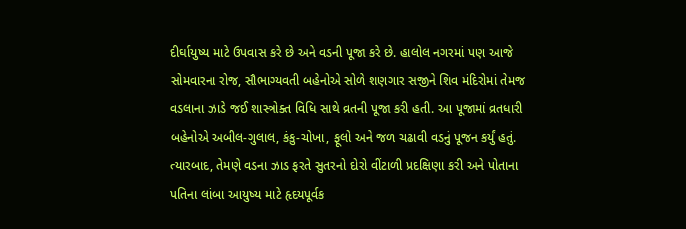દીર્ઘાયુષ્ય માટે ઉપવાસ કરે છે અને વડની પૂજા કરે છે. હાલોલ નગરમાં પણ આજે સોમવારના રોજ, સૌભાગ્યવતી બહેનોએ સોળે શણગાર સજીને શિવ મંદિરોમાં તેમજ વડલાના ઝાડે જઈ શાસ્ત્રોક્ત વિધિ સાથે વ્રતની પૂજા કરી હતી. આ પૂજામાં વ્રતધારી બહેનોએ અબીલ-ગુલાલ, કંકુ-ચોખા, ફૂલો અને જળ ચઢાવી વડનું પૂજન કર્યું હતું. ત્યારબાદ, તેમણે વડના ઝાડ ફરતે સુતરનો દોરો વીંટાળી પ્રદક્ષિણા કરી અને પોતાના પતિના લાંબા આયુષ્ય માટે હૃદયપૂર્વક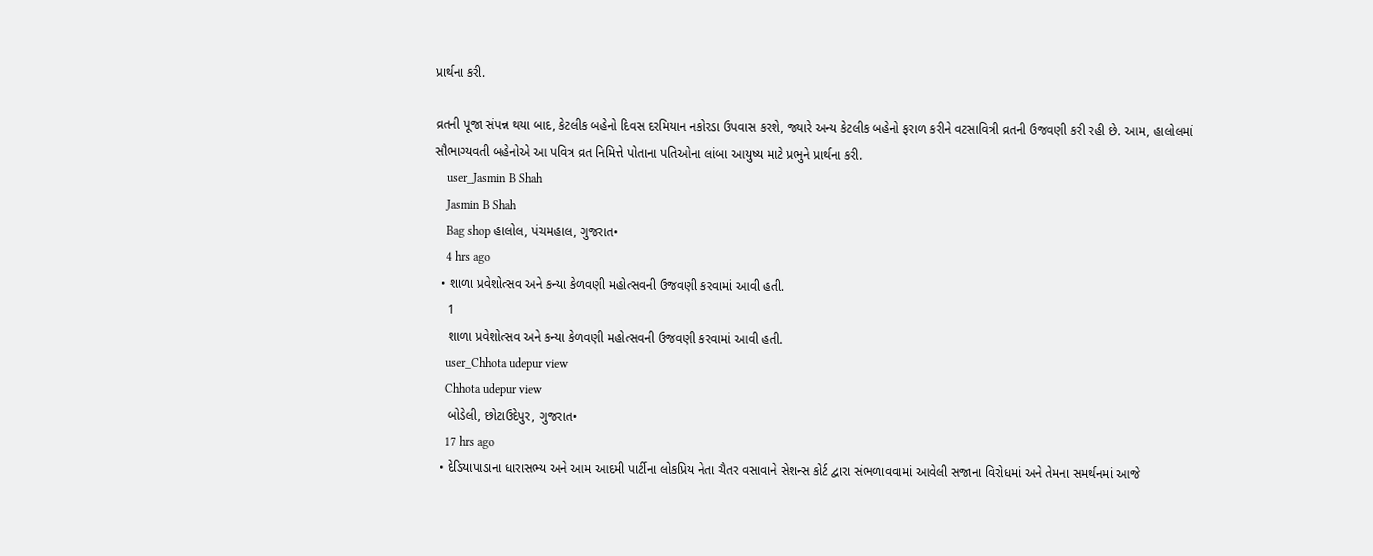પ્રાર્થના કરી.

વ્રતની પૂજા સંપન્ન થયા બાદ, કેટલીક બહેનો દિવસ દરમિયાન નકોરડા ઉપવાસ કરશે, જ્યારે અન્ય કેટલીક બહેનો ફરાળ કરીને વટસાવિત્રી વ્રતની ઉજવણી કરી રહી છે. આમ, હાલોલમાં સૌભાગ્યવતી બહેનોએ આ પવિત્ર વ્રત નિમિત્તે પોતાના પતિઓના લાંબા આયુષ્ય માટે પ્રભુને પ્રાર્થના કરી.
    user_Jasmin B Shah
    Jasmin B Shah
    Bag shop હાલોલ, પંચમહાલ, ગુજરાત•
    4 hrs ago
  • શાળા પ્રવેશોત્સવ અને કન્યા કેળવણી મહોત્સવની ઉજવણી કરવામાં આવી હતી.
    1
    શાળા પ્રવેશોત્સવ અને કન્યા કેળવણી મહોત્સવની ઉજવણી કરવામાં આવી હતી.
    user_Chhota udepur view
    Chhota udepur view
    બોડેલી, છોટાઉદેપુર, ગુજરાત•
    17 hrs ago
  • દેડિયાપાડાના ધારાસભ્ય અને આમ આદમી પાર્ટીના લોકપ્રિય નેતા ચૈતર વસાવાને સેશન્સ કોર્ટ દ્વારા સંભળાવવામાં આવેલી સજાના વિરોધમાં અને તેમના સમર્થનમાં આજે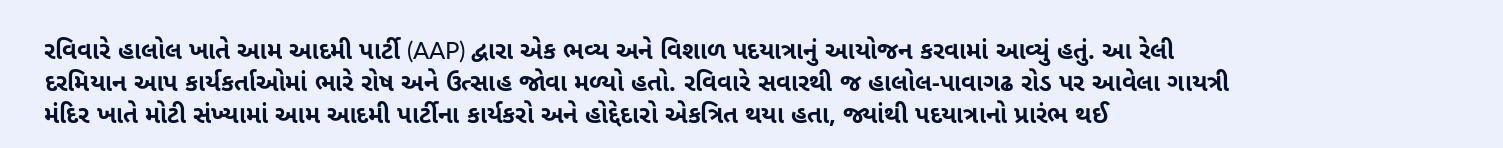રવિવારે હાલોલ ખાતે આમ આદમી પાર્ટી (AAP) દ્વારા એક ભવ્ય અને વિશાળ પદયાત્રાનું આયોજન કરવામાં આવ્યું હતું. આ રેલી દરમિયાન આપ કાર્યકર્તાઓમાં ભારે રોષ અને ઉત્સાહ જોવા મળ્યો હતો. રવિવારે સવારથી જ હાલોલ-પાવાગઢ રોડ પર આવેલા ગાયત્રી મંદિર ખાતે મોટી સંખ્યામાં આમ આદમી પાર્ટીના કાર્યકરો અને હોદ્દેદારો એકત્રિત થયા હતા, જ્યાંથી પદયાત્રાનો પ્રારંભ થઈ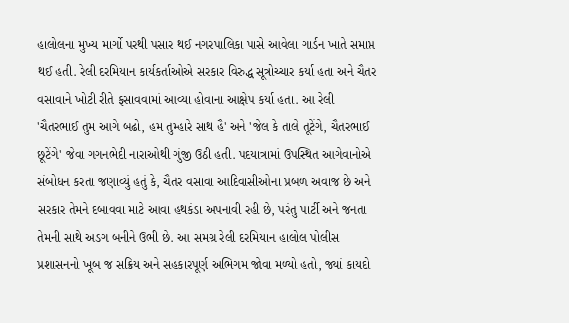હાલોલના મુખ્ય માર્ગો પરથી પસાર થઈ નગરપાલિકા પાસે આવેલા ગાર્ડન ખાતે સમાપ્ત થઈ હતી. રેલી દરમિયાન કાર્યકર્તાઓએ સરકાર વિરુદ્ધ સૂત્રોચ્ચાર કર્યા હતા અને ચૈતર વસાવાને ખોટી રીતે ફસાવવામાં આવ્યા હોવાના આક્ષેપ કર્યા હતા. આ રેલી 'ચૈતરભાઈ તુમ આગે બઢો, હમ તુમ્હારે સાથ હૈ' અને 'જેલ કે તાલે તૂટેંગે, ચૈતરભાઈ છૂટેંગે' જેવા ગગનભેદી નારાઓથી ગુંજી ઉઠી હતી. પદયાત્રામાં ઉપસ્થિત આગેવાનોએ સંબોધન કરતા જણાવ્યું હતું કે, ચૈતર વસાવા આદિવાસીઓના પ્રબળ અવાજ છે અને સરકાર તેમને દબાવવા માટે આવા હથકંડા અપનાવી રહી છે, પરંતુ પાર્ટી અને જનતા તેમની સાથે અડગ બનીને ઉભી છે. આ સમગ્ર રેલી દરમિયાન હાલોલ પોલીસ પ્રશાસનનો ખૂબ જ સક્રિય અને સહકારપૂર્ણ અભિગમ જોવા મળ્યો હતો, જ્યાં કાયદો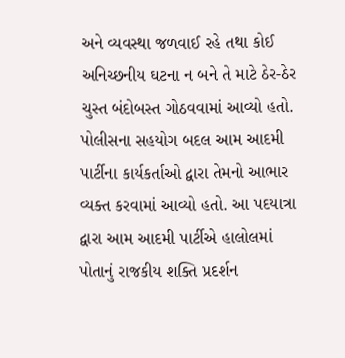અને વ્યવસ્થા જળવાઈ રહે તથા કોઈ અનિચ્છનીય ઘટના ન બને તે માટે ઠેર-ઠેર ચુસ્ત બંદોબસ્ત ગોઠવવામાં આવ્યો હતો. પોલીસના સહયોગ બદલ આમ આદમી પાર્ટીના કાર્યકર્તાઓ દ્વારા તેમનો આભાર વ્યક્ત કરવામાં આવ્યો હતો. આ પદયાત્રા દ્વારા આમ આદમી પાર્ટીએ હાલોલમાં પોતાનું રાજકીય શક્તિ પ્રદર્શન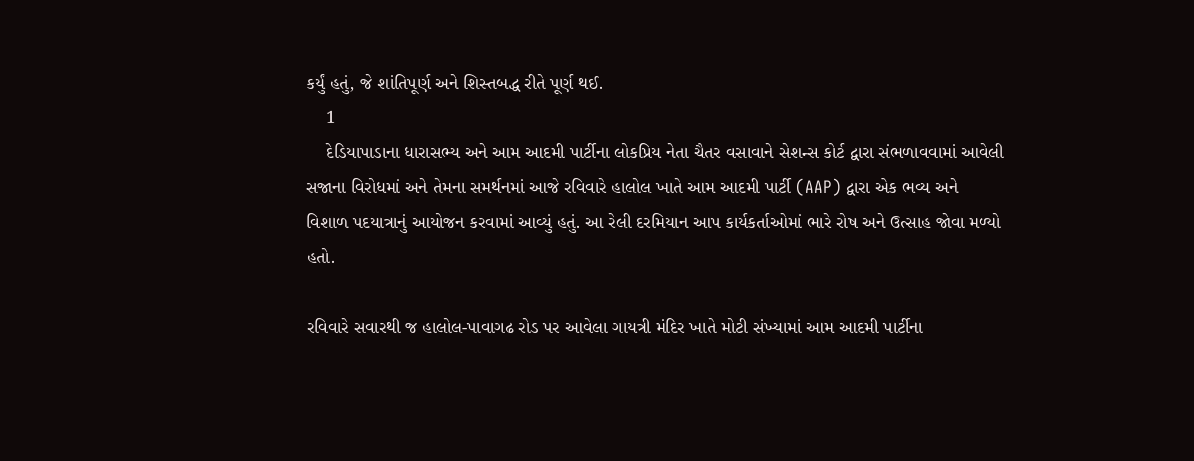કર્યું હતું, જે શાંતિપૂર્ણ અને શિસ્તબદ્ધ રીતે પૂર્ણ થઈ.
    1
    દેડિયાપાડાના ધારાસભ્ય અને આમ આદમી પાર્ટીના લોકપ્રિય નેતા ચૈતર વસાવાને સેશન્સ કોર્ટ દ્વારા સંભળાવવામાં આવેલી સજાના વિરોધમાં અને તેમના સમર્થનમાં આજે રવિવારે હાલોલ ખાતે આમ આદમી પાર્ટી (AAP) દ્વારા એક ભવ્ય અને વિશાળ પદયાત્રાનું આયોજન કરવામાં આવ્યું હતું. આ રેલી દરમિયાન આપ કાર્યકર્તાઓમાં ભારે રોષ અને ઉત્સાહ જોવા મળ્યો હતો.

રવિવારે સવારથી જ હાલોલ-પાવાગઢ રોડ પર આવેલા ગાયત્રી મંદિર ખાતે મોટી સંખ્યામાં આમ આદમી પાર્ટીના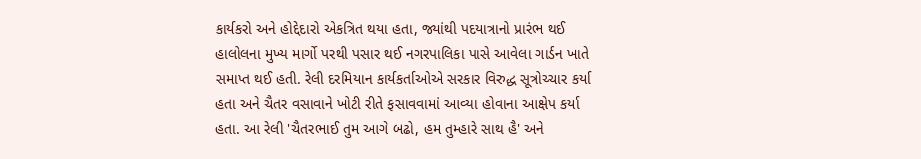કાર્યકરો અને હોદ્દેદારો એકત્રિત થયા હતા, જ્યાંથી પદયાત્રાનો પ્રારંભ થઈ હાલોલના મુખ્ય માર્ગો પરથી પસાર થઈ નગરપાલિકા પાસે આવેલા ગાર્ડન ખાતે સમાપ્ત થઈ હતી. રેલી દરમિયાન કાર્યકર્તાઓએ સરકાર વિરુદ્ધ સૂત્રોચ્ચાર કર્યા હતા અને ચૈતર વસાવાને ખોટી રીતે ફસાવવામાં આવ્યા હોવાના આક્ષેપ કર્યા હતા. આ રેલી 'ચૈતરભાઈ તુમ આગે બઢો, હમ તુમ્હારે સાથ હૈ' અને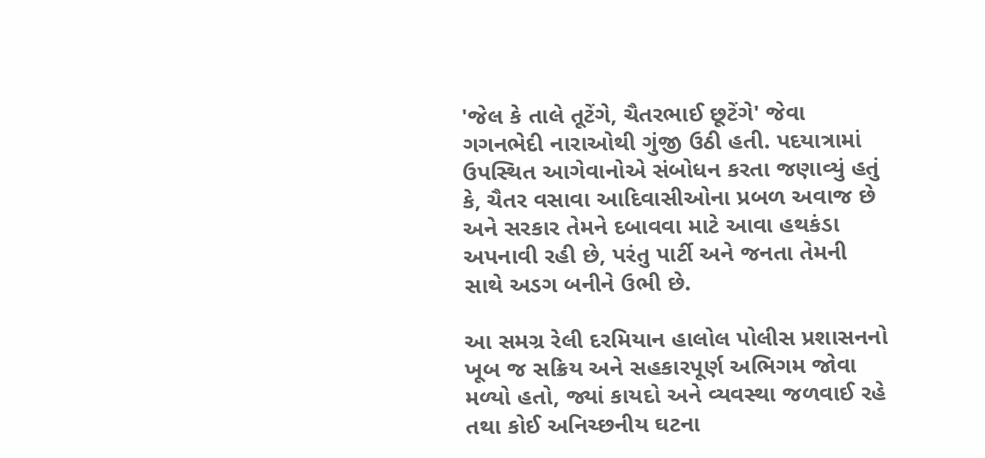'જેલ કે તાલે તૂટેંગે, ચૈતરભાઈ છૂટેંગે' જેવા ગગનભેદી નારાઓથી ગુંજી ઉઠી હતી. પદયાત્રામાં ઉપસ્થિત આગેવાનોએ સંબોધન કરતા જણાવ્યું હતું કે, ચૈતર વસાવા આદિવાસીઓના પ્રબળ અવાજ છે અને સરકાર તેમને દબાવવા માટે આવા હથકંડા અપનાવી રહી છે, પરંતુ પાર્ટી અને જનતા તેમની સાથે અડગ બનીને ઉભી છે.

આ સમગ્ર રેલી દરમિયાન હાલોલ પોલીસ પ્રશાસનનો ખૂબ જ સક્રિય અને સહકારપૂર્ણ અભિગમ જોવા મળ્યો હતો, જ્યાં કાયદો અને વ્યવસ્થા જળવાઈ રહે તથા કોઈ અનિચ્છનીય ઘટના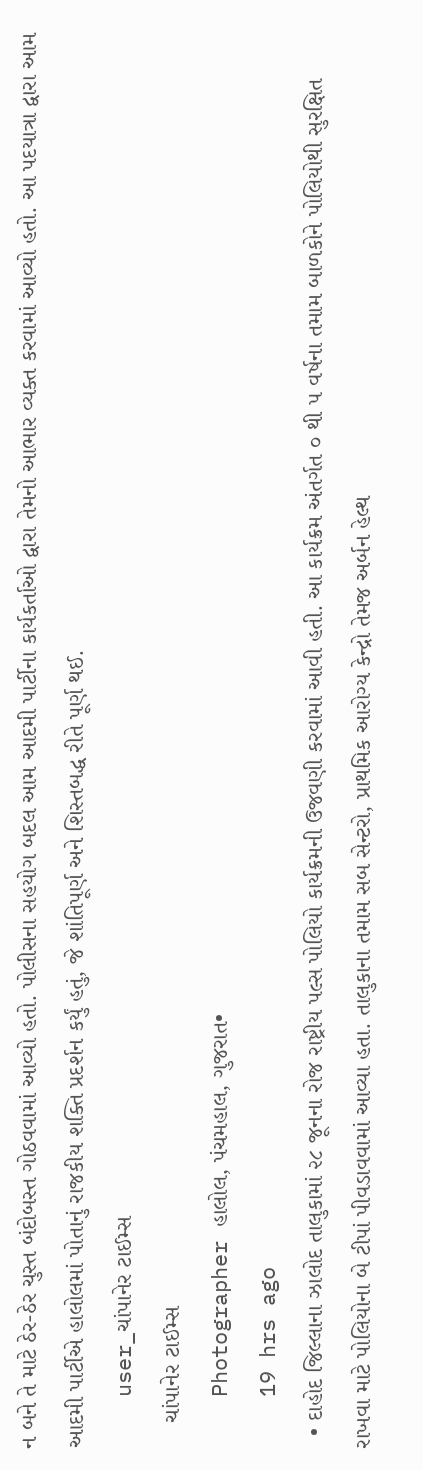ન બને તે માટે ઠેર-ઠેર ચુસ્ત બંદોબસ્ત ગોઠવવામાં આવ્યો હતો. પોલીસના સહયોગ બદલ આમ આદમી પાર્ટીના કાર્યકર્તાઓ દ્વારા તેમનો આભાર વ્યક્ત કરવામાં આવ્યો હતો. આ પદયાત્રા દ્વારા આમ આદમી પાર્ટીએ હાલોલમાં પોતાનું રાજકીય શક્તિ પ્રદર્શન કર્યું હતું, જે શાંતિપૂર્ણ અને શિસ્તબદ્ધ રીતે પૂર્ણ થઈ.
    user_ચાંપાનેર ટાઈમ્સ
    ચાંપાનેર ટાઈમ્સ
    Photographer હાલોલ, પંચમહાલ, ગુજરાત•
    19 hrs ago
  • દાહોદ જિલ્લાના ઝાલોદ તાલુકામાં ૨૮ જૂનના રોજ રાષ્ટ્રીય પલ્સ પોલિયો કાર્યક્રમની ઉજવણી કરવામાં આવી હતી. આ કાર્યક્રમ અંતર્ગત ૦ થી ૫ વર્ષના તમામ બાળકોને પોલિયોથી સુરક્ષિત રાખવા માટે પોલિયોના બે ટીપાં પીવડાવવામાં આવ્યા હતા. તાલુકાના તમામ સબ સેન્ટરો, પ્રાથમિક આરોગ્ય કેન્દ્રો તેમજ અર્બન હેલ્થ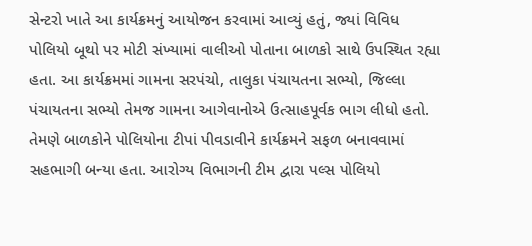સેન્ટરો ખાતે આ કાર્યક્રમનું આયોજન કરવામાં આવ્યું હતું, જ્યાં વિવિધ પોલિયો બૂથો પર મોટી સંખ્યામાં વાલીઓ પોતાના બાળકો સાથે ઉપસ્થિત રહ્યા હતા. આ કાર્યક્રમમાં ગામના સરપંચો, તાલુકા પંચાયતના સભ્યો, જિલ્લા પંચાયતના સભ્યો તેમજ ગામના આગેવાનોએ ઉત્સાહપૂર્વક ભાગ લીધો હતો. તેમણે બાળકોને પોલિયોના ટીપાં પીવડાવીને કાર્યક્રમને સફળ બનાવવામાં સહભાગી બન્યા હતા. આરોગ્ય વિભાગની ટીમ દ્વારા પલ્સ પોલિયો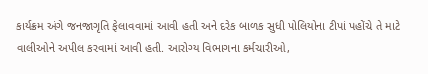કાર્યક્રમ અંગે જનજાગૃતિ ફેલાવવામાં આવી હતી અને દરેક બાળક સુધી પોલિયોના ટીપાં પહોંચે તે માટે વાલીઓને અપીલ કરવામાં આવી હતી. આરોગ્ય વિભાગના કર્મચારીઓ,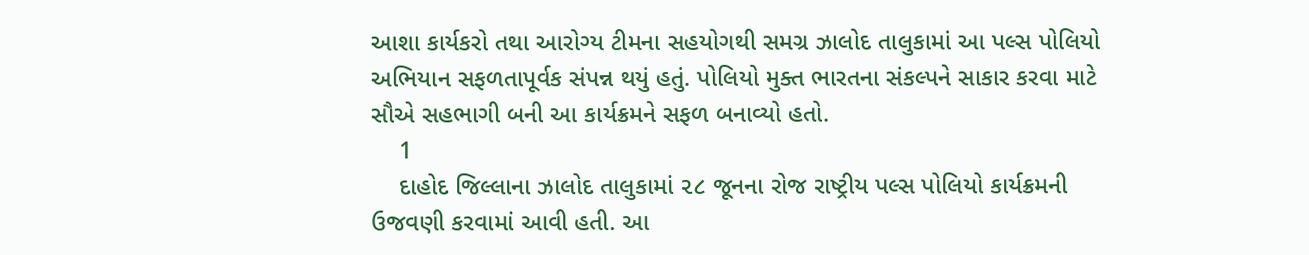આશા કાર્યકરો તથા આરોગ્ય ટીમના સહયોગથી સમગ્ર ઝાલોદ તાલુકામાં આ પલ્સ પોલિયો અભિયાન સફળતાપૂર્વક સંપન્ન થયું હતું. પોલિયો મુક્ત ભારતના સંકલ્પને સાકાર કરવા માટે સૌએ સહભાગી બની આ કાર્યક્રમને સફળ બનાવ્યો હતો.
    1
    દાહોદ જિલ્લાના ઝાલોદ તાલુકામાં ૨૮ જૂનના રોજ રાષ્ટ્રીય પલ્સ પોલિયો કાર્યક્રમની ઉજવણી કરવામાં આવી હતી. આ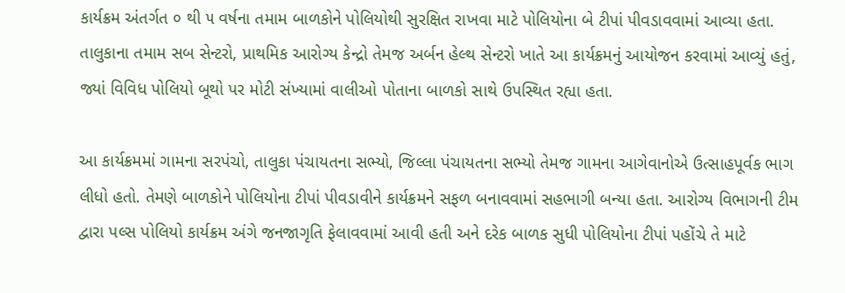કાર્યક્રમ અંતર્ગત ૦ થી ૫ વર્ષના તમામ બાળકોને પોલિયોથી સુરક્ષિત રાખવા માટે પોલિયોના બે ટીપાં પીવડાવવામાં આવ્યા હતા. તાલુકાના તમામ સબ સેન્ટરો, પ્રાથમિક આરોગ્ય કેન્દ્રો તેમજ અર્બન હેલ્થ સેન્ટરો ખાતે આ કાર્યક્રમનું આયોજન કરવામાં આવ્યું હતું, જ્યાં વિવિધ પોલિયો બૂથો પર મોટી સંખ્યામાં વાલીઓ પોતાના બાળકો સાથે ઉપસ્થિત રહ્યા હતા.

આ કાર્યક્રમમાં ગામના સરપંચો, તાલુકા પંચાયતના સભ્યો, જિલ્લા પંચાયતના સભ્યો તેમજ ગામના આગેવાનોએ ઉત્સાહપૂર્વક ભાગ લીધો હતો. તેમણે બાળકોને પોલિયોના ટીપાં પીવડાવીને કાર્યક્રમને સફળ બનાવવામાં સહભાગી બન્યા હતા. આરોગ્ય વિભાગની ટીમ દ્વારા પલ્સ પોલિયો કાર્યક્રમ અંગે જનજાગૃતિ ફેલાવવામાં આવી હતી અને દરેક બાળક સુધી પોલિયોના ટીપાં પહોંચે તે માટે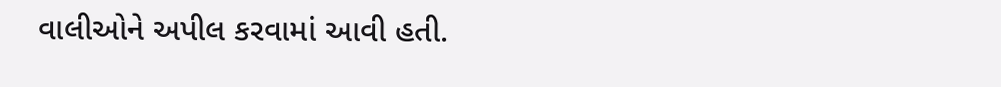વાલીઓને અપીલ કરવામાં આવી હતી.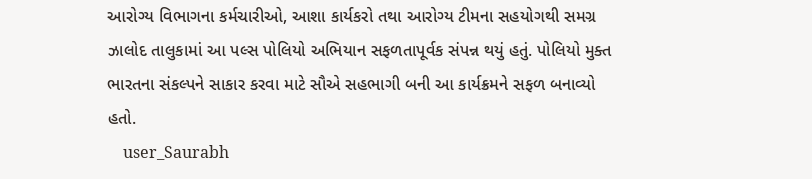આરોગ્ય વિભાગના કર્મચારીઓ, આશા કાર્યકરો તથા આરોગ્ય ટીમના સહયોગથી સમગ્ર ઝાલોદ તાલુકામાં આ પલ્સ પોલિયો અભિયાન સફળતાપૂર્વક સંપન્ન થયું હતું. પોલિયો મુક્ત ભારતના સંકલ્પને સાકાર કરવા માટે સૌએ સહભાગી બની આ કાર્યક્રમને સફળ બનાવ્યો હતો.
    user_Saurabh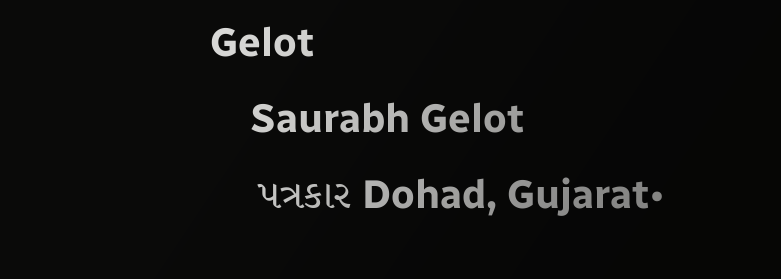Gelot
    Saurabh Gelot
    પત્રકાર Dohad, Gujarat•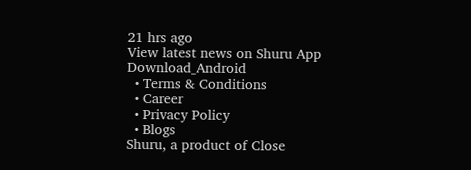21 hrs ago
View latest news on Shuru App
Download_Android
  • Terms & Conditions
  • Career
  • Privacy Policy
  • Blogs
Shuru, a product of Close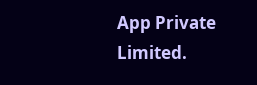App Private Limited.